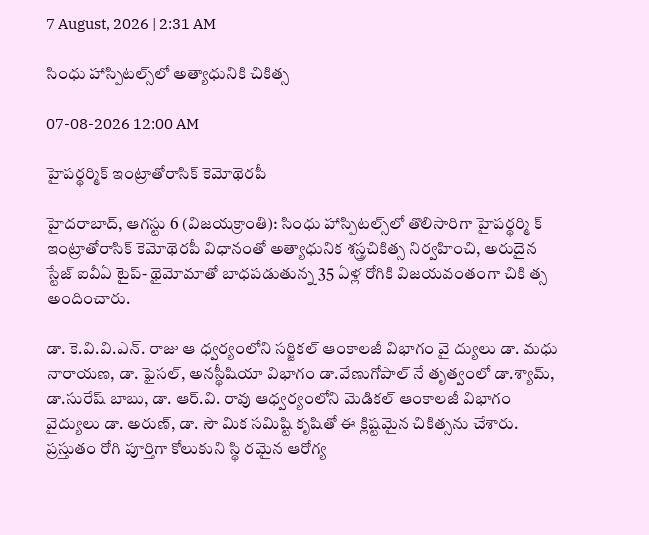7 August, 2026 | 2:31 AM

సింధు హాస్పిటల్స్‌లో అత్యాధునికి చికిత్స

07-08-2026 12:00 AM

హైపర్థర్మిక్ ఇంట్రాతోరాసిక్ కెమోథెరపీ

హైదరాబాద్, ఆగస్టు 6 (విజయక్రాంతి): సింధు హాస్పిటల్స్‌లో తొలిసారిగా హైపర్థర్మి క్ ఇంట్రాతోరాసిక్ కెమోథెరపీ విధానంతో అత్యాధునిక శస్త్రచికిత్స నిర్వహించి, అరుదైన స్టేజ్ ఐవీఏ టైప్- థైమోమాతో బాధపడుతున్న 35 ఏళ్ల రోగికి విజయవంతంగా చికి త్స అందించారు.

డా. కె.వి.వి.ఎన్. రాజు ఆ ధ్వర్యంలోని సర్జికల్ ఆంకాలజీ విభాగం వై ద్యులు డా. మధు నారాయణ, డా. ఫైసల్, అనస్థీషియా విభాగం డా.వేణుగోపాల్ నే తృత్వంలో డా.శ్యామ్, డా.సురేష్ బాబు, డా. ఆర్.వి. రావు ఆధ్వర్యంలోని మెడికల్ ఆంకాలజీ విభాగం వైద్యులు డా. అరుణ్, డా. సౌ మిక సమిష్టి కృషితో ఈ క్లిష్టమైన చికిత్సను చేశారు. ప్రస్తుతం రోగి పూర్తిగా కోలుకుని స్థి రమైన ఆరోగ్య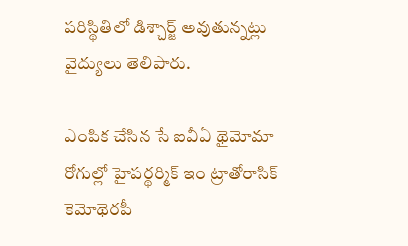పరిస్థితిలో డిశ్చార్జ్ అవుతున్నట్లు వైద్యులు తెలిపారు.

ఎంపిక చేసిన సే ఐవీఏ థైమోమా రోగుల్లో హైపర్థర్మిక్ ఇం ట్రాతోరాసిక్ కెమోథెరపీ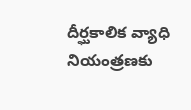దీర్ఘకాలిక వ్యాధి నియంత్రణకు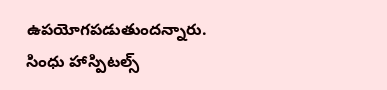ఉపయోగపడుతుందన్నారు. సింధు హాస్పిటల్స్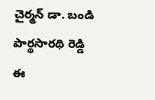చైర్మన్ డా. బండి పార్థసారథి రెడ్డి ఈ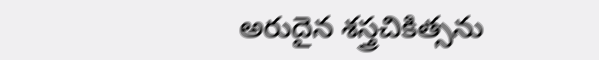అరుదైన శస్త్రచికిత్సను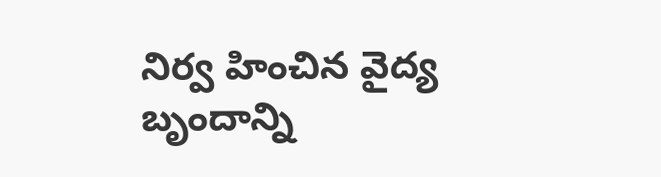నిర్వ హించిన వైద్య బృందాన్ని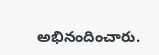అభినందించారు.